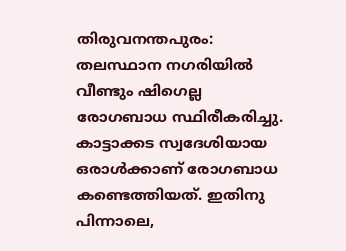തിരുവനന്തപുരം: തലസ്ഥാന നഗരിയിൽ വീണ്ടും ഷിഗെല്ല രോഗബാധ സ്ഥിരീകരിച്ചു. കാട്ടാക്കട സ്വദേശിയായ ഒരാൾക്കാണ് രോഗബാധ കണ്ടെത്തിയത്. ഇതിനു പിന്നാലെ,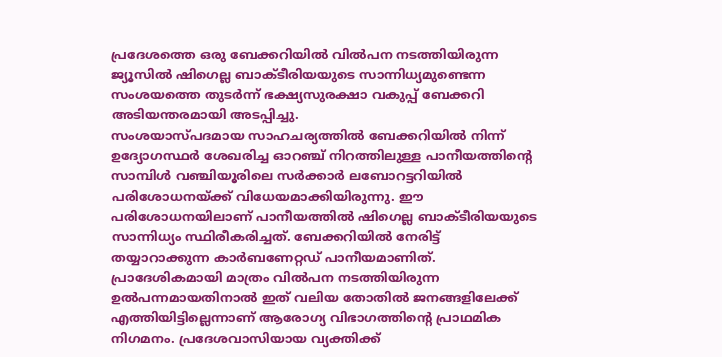പ്രദേശത്തെ ഒരു ബേക്കറിയിൽ വിൽപന നടത്തിയിരുന്ന ജ്യൂസിൽ ഷിഗെല്ല ബാക്ടീരിയയുടെ സാന്നിധ്യമുണ്ടെന്ന സംശയത്തെ തുടർന്ന് ഭക്ഷ്യസുരക്ഷാ വകുപ്പ് ബേക്കറി അടിയന്തരമായി അടപ്പിച്ചു.
സംശയാസ്പദമായ സാഹചര്യത്തിൽ ബേക്കറിയിൽ നിന്ന് ഉദ്യോഗസ്ഥർ ശേഖരിച്ച ഓറഞ്ച് നിറത്തിലുള്ള പാനീയത്തിന്റെ സാമ്പിൾ വഞ്ചിയൂരിലെ സർക്കാർ ലബോറട്ടറിയിൽ പരിശോധനയ്ക്ക് വിധേയമാക്കിയിരുന്നു. ഈ പരിശോധനയിലാണ് പാനീയത്തിൽ ഷിഗെല്ല ബാക്ടീരിയയുടെ സാന്നിധ്യം സ്ഥിരീകരിച്ചത്. ബേക്കറിയിൽ നേരിട്ട് തയ്യാറാക്കുന്ന കാർബണേറ്റഡ് പാനീയമാണിത്.
പ്രാദേശികമായി മാത്രം വിൽപന നടത്തിയിരുന്ന ഉൽപന്നമായതിനാൽ ഇത് വലിയ തോതിൽ ജനങ്ങളിലേക്ക് എത്തിയിട്ടില്ലെന്നാണ് ആരോഗ്യ വിഭാഗത്തിന്റെ പ്രാഥമിക നിഗമനം. പ്രദേശവാസിയായ വ്യക്തിക്ക്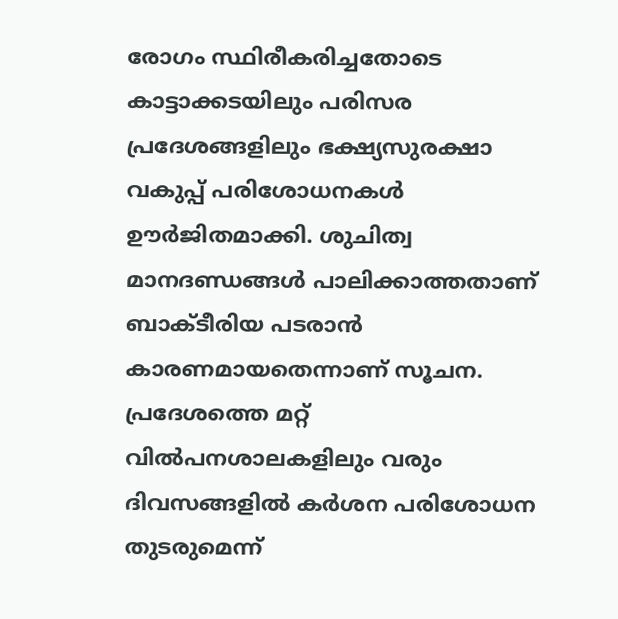രോഗം സ്ഥിരീകരിച്ചതോടെ കാട്ടാക്കടയിലും പരിസര പ്രദേശങ്ങളിലും ഭക്ഷ്യസുരക്ഷാ വകുപ്പ് പരിശോധനകൾ ഊർജിതമാക്കി. ശുചിത്വ മാനദണ്ഡങ്ങൾ പാലിക്കാത്തതാണ് ബാക്ടീരിയ പടരാൻ കാരണമായതെന്നാണ് സൂചന. പ്രദേശത്തെ മറ്റ് വിൽപനശാലകളിലും വരും ദിവസങ്ങളിൽ കർശന പരിശോധന തുടരുമെന്ന്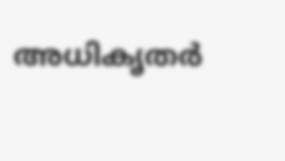അധികൃതർ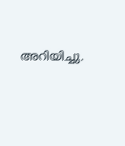അറിയിച്ചു.